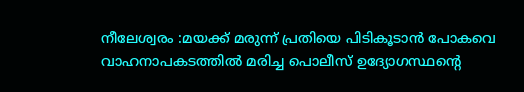നീലേശ്വരം :മയക്ക് മരുന്ന് പ്രതിയെ പിടികൂടാൻ പോകവെ വാഹനാപകടത്തിൽ മരിച്ച പൊലീസ് ഉദ്യോഗസ്ഥൻ്റെ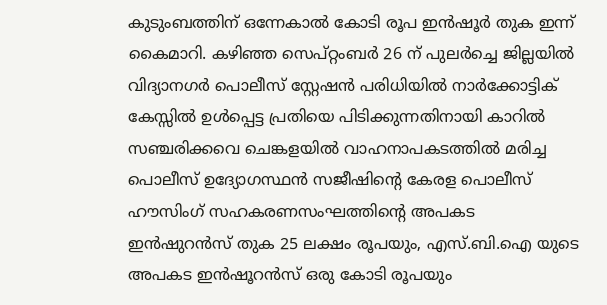കുടുംബത്തിന് ഒന്നേകാൽ കോടി രൂപ ഇൻഷൂർ തുക ഇന്ന് കൈമാറി. കഴിഞ്ഞ സെപ്റ്റംബർ 26 ന് പുലർച്ചെ ജില്ലയിൽ വിദ്യാനഗർ പൊലീസ് സ്റ്റേഷൻ പരിധിയിൽ നാർക്കോട്ടിക് കേസ്സിൽ ഉൾപ്പെട്ട പ്രതിയെ പിടിക്കുന്നതിനായി കാറിൽ സഞ്ചരിക്കവെ ചെങ്കളയിൽ വാഹനാപകടത്തിൽ മരിച്ച പൊലീസ് ഉദ്യോഗസ്ഥൻ സജീഷിൻ്റെ കേരള പൊലീസ് ഹൗസിംഗ് സഹകരണസംഘത്തിൻ്റെ അപകട ഇൻഷുറൻസ് തുക 25 ലക്ഷം രൂപയും, എസ്.ബി.ഐ യുടെ അപകട ഇൻഷൂറൻസ് ഒരു കോടി രൂപയും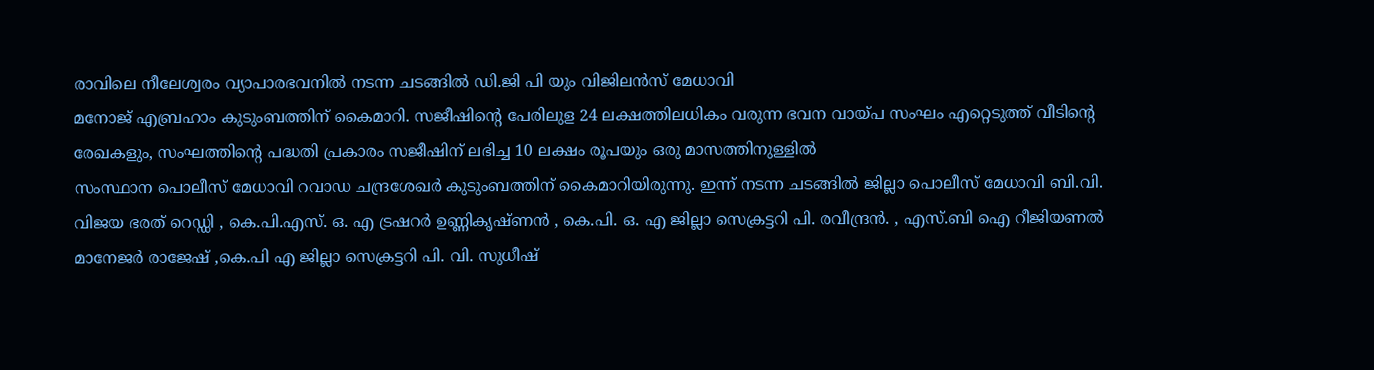രാവിലെ നീലേശ്വരം വ്യാപാരഭവനിൽ നടന്ന ചടങ്ങിൽ ഡി.ജി പി യും വിജിലൻസ് മേധാവി
മനോജ് എബ്രഹാം കുടുംബത്തിന് കൈമാറി. സജീഷിൻ്റെ പേരിലുള 24 ലക്ഷത്തിലധികം വരുന്ന ഭവന വായ്പ സംഘം എറ്റെടുത്ത് വീടിൻ്റെ രേഖകളും, സംഘത്തിൻ്റെ പദ്ധതി പ്രകാരം സജീഷിന് ലഭിച്ച 10 ലക്ഷം രൂപയും ഒരു മാസത്തിനുള്ളിൽ
സംസ്ഥാന പൊലീസ് മേധാവി റവാഡ ചന്ദ്രശേഖർ കുടുംബത്തിന് കൈമാറിയിരുന്നു. ഇന്ന് നടന്ന ചടങ്ങിൽ ജില്ലാ പൊലീസ് മേധാവി ബി.വി. വിജയ ഭരത് റെഡ്ഡി , കെ.പി.എസ്. ഒ. എ ട്രഷറർ ഉണ്ണികൃഷ്ണൻ , കെ.പി. ഒ. എ ജില്ലാ സെക്രട്ടറി പി. രവീന്ദ്രൻ. , എസ്.ബി ഐ റീജിയണൽ മാനേജർ രാജേഷ് ,കെ.പി എ ജില്ലാ സെക്രട്ടറി പി. വി. സുധീഷ്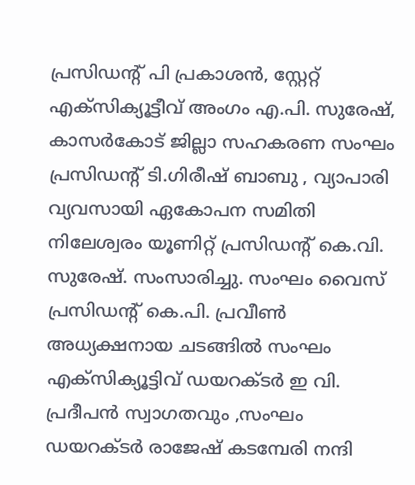പ്രസിഡന്റ് പി പ്രകാശൻ, സ്റ്റേറ്റ് എക്സിക്യൂട്ടീവ് അംഗം എ.പി. സുരേഷ്, കാസർകോട് ജില്ലാ സഹകരണ സംഘം പ്രസിഡന്റ് ടി.ഗിരീഷ് ബാബു , വ്യാപാരി വ്യവസായി ഏകോപന സമിതി നിലേശ്വരം യൂണിറ്റ് പ്രസിഡന്റ് കെ.വി.
സുരേഷ്. സംസാരിച്ചു. സംഘം വൈസ് പ്രസിഡന്റ് കെ.പി. പ്രവീൺ അധ്യക്ഷനായ ചടങ്ങിൽ സംഘം എക്സിക്യൂട്ടിവ് ഡയറക്ടർ ഇ വി. പ്രദീപൻ സ്വാഗതവും ,സംഘം ഡയറക്ടർ രാജേഷ് കടമ്പേരി നന്ദി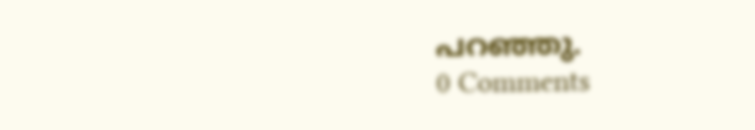പറഞ്ഞു.
0 Comments